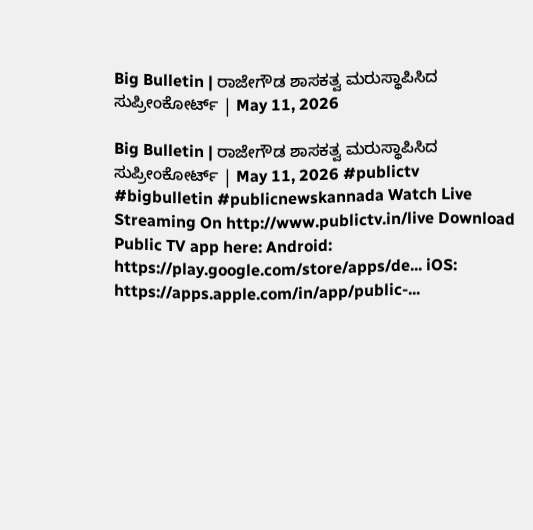Big Bulletin | ರಾಜೇಗೌಡ ಶಾಸಕತ್ವ ಮರುಸ್ಥಾಪಿಸಿದ ಸುಪ್ರೀಂಕೋರ್ಟ್‌ | May 11, 2026

Big Bulletin | ರಾಜೇಗೌಡ ಶಾಸಕತ್ವ ಮರುಸ್ಥಾಪಿಸಿದ ಸುಪ್ರೀಂಕೋರ್ಟ್‌ | May 11, 2026 #publictv #bigbulletin #publicnewskannada Watch Live Streaming On http://www.publictv.in/live Download Public TV app here: Android: https://play.google.com/store/apps/de... iOS: https://apps.apple.com/in/app/public-...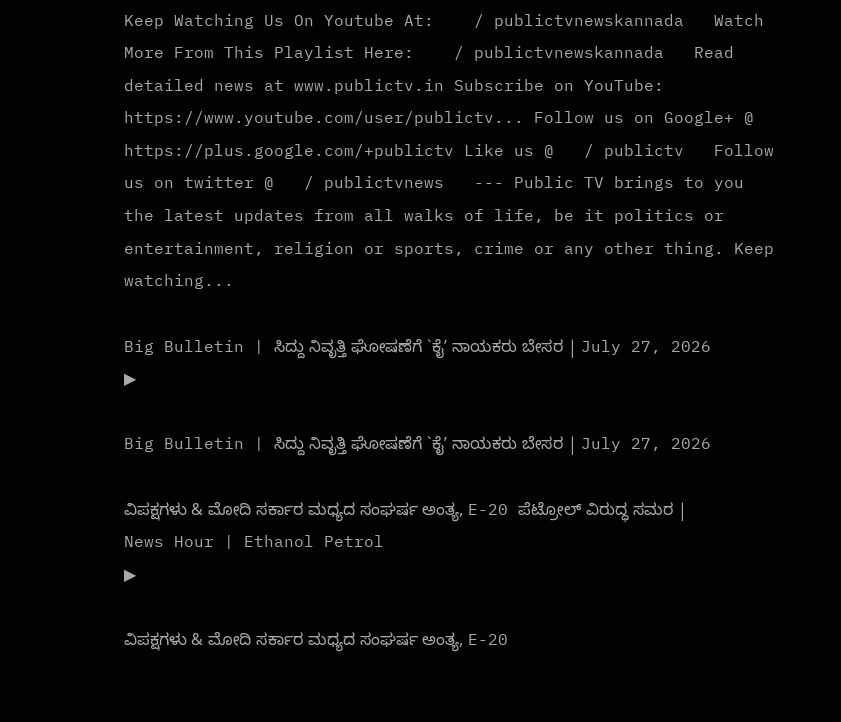Keep Watching Us On Youtube At:    / publictvnewskannada   Watch More From This Playlist Here:    / publictvnewskannada   Read detailed news at www.publictv.in Subscribe on YouTube: https://www.youtube.com/user/publictv... Follow us on Google+ @ https://plus.google.com/+publictv Like us @   / publictv   Follow us on twitter @   / publictvnews   --- Public TV brings to you the latest updates from all walks of life, be it politics or entertainment, religion or sports, crime or any other thing. Keep watching...

Big Bulletin | ಸಿದ್ದು ನಿವೃತ್ತಿ ಘೋಷಣೆಗೆ `ಕೈʼ ನಾಯಕರು ಬೇಸರ | July 27, 2026
▶

Big Bulletin | ಸಿದ್ದು ನಿವೃತ್ತಿ ಘೋಷಣೆಗೆ `ಕೈʼ ನಾಯಕರು ಬೇಸರ | July 27, 2026

ವಿಪಕ್ಷಗಳು & ಮೋದಿ ಸರ್ಕಾರ ಮಧ್ಯದ ಸಂಘರ್ಷ ಅಂತ್ಯ, E-20 ಪೆಟ್ರೋಲ್ ವಿರುದ್ಧ ಸಮರ | News Hour | Ethanol Petrol
▶

ವಿಪಕ್ಷಗಳು & ಮೋದಿ ಸರ್ಕಾರ ಮಧ್ಯದ ಸಂಘರ್ಷ ಅಂತ್ಯ, E-20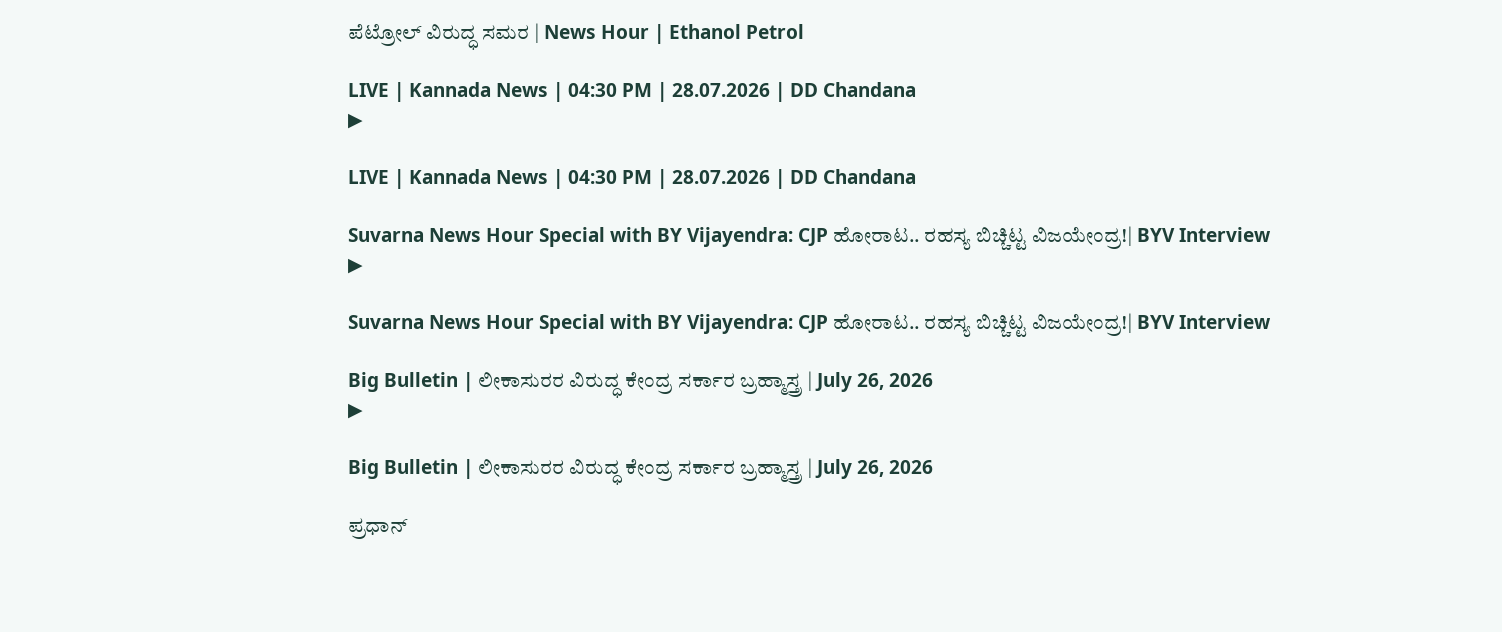ಪೆಟ್ರೋಲ್ ವಿರುದ್ಧ ಸಮರ | News Hour | Ethanol Petrol

LIVE | Kannada News | 04:30 PM | 28.07.2026 | DD Chandana
▶

LIVE | Kannada News | 04:30 PM | 28.07.2026 | DD Chandana

Suvarna News Hour Special with BY Vijayendra: CJP ಹೋರಾಟ.. ರಹಸ್ಯ ಬಿಚ್ಚಿಟ್ಟ ವಿಜಯೇಂದ್ರ!| BYV Interview
▶

Suvarna News Hour Special with BY Vijayendra: CJP ಹೋರಾಟ.. ರಹಸ್ಯ ಬಿಚ್ಚಿಟ್ಟ ವಿಜಯೇಂದ್ರ!| BYV Interview

Big Bulletin | ಲೀಕಾಸುರರ ವಿರುದ್ಧ ಕೇಂದ್ರ ಸರ್ಕಾರ ಬ್ರಹ್ಮಾಸ್ತ್ರ | July 26, 2026
▶

Big Bulletin | ಲೀಕಾಸುರರ ವಿರುದ್ಧ ಕೇಂದ್ರ ಸರ್ಕಾರ ಬ್ರಹ್ಮಾಸ್ತ್ರ | July 26, 2026

ಪ್ರಧಾನ್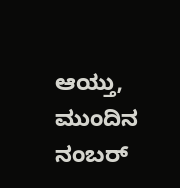ಆಯ್ತು, ಮುಂದಿನ ನಂಬರ್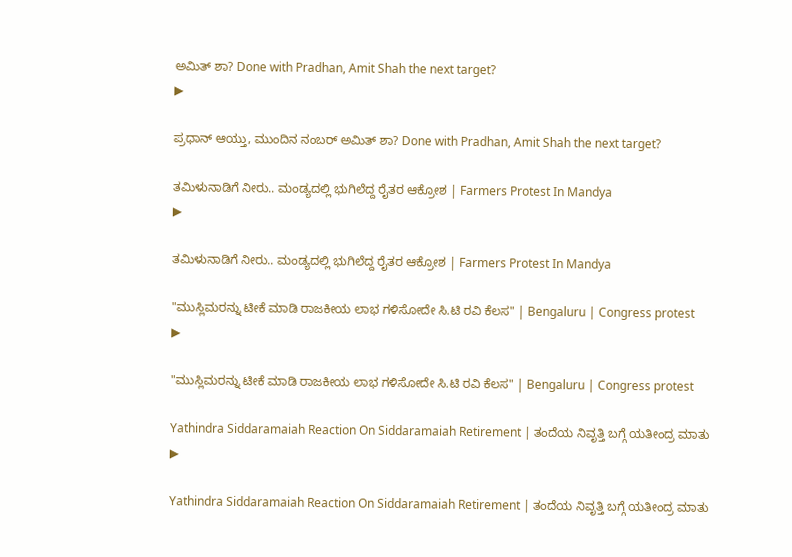ಅಮಿತ್ ಶಾ? Done with Pradhan, Amit Shah the next target?
▶

ಪ್ರಧಾನ್ ಆಯ್ತು, ಮುಂದಿನ ನಂಬರ್ ಅಮಿತ್ ಶಾ? Done with Pradhan, Amit Shah the next target?

ತಮಿಳುನಾಡಿಗೆ ನೀರು.. ಮಂಡ್ಯದಲ್ಲಿ ಭುಗಿಲೆದ್ದ ರೈತರ ಆಕ್ರೋಶ | Farmers Protest In Mandya
▶

ತಮಿಳುನಾಡಿಗೆ ನೀರು.. ಮಂಡ್ಯದಲ್ಲಿ ಭುಗಿಲೆದ್ದ ರೈತರ ಆಕ್ರೋಶ | Farmers Protest In Mandya

"ಮುಸ್ಲಿಮರನ್ನು ಟೀಕೆ ಮಾಡಿ ರಾಜಕೀಯ ಲಾಭ ಗಳಿಸೋದೇ ಸಿ.ಟಿ ರವಿ ಕೆಲಸ" | Bengaluru | Congress protest
▶

"ಮುಸ್ಲಿಮರನ್ನು ಟೀಕೆ ಮಾಡಿ ರಾಜಕೀಯ ಲಾಭ ಗಳಿಸೋದೇ ಸಿ.ಟಿ ರವಿ ಕೆಲಸ" | Bengaluru | Congress protest

Yathindra Siddaramaiah Reaction On Siddaramaiah Retirement | ತಂದೆಯ ನಿವೃತ್ತಿ ಬಗ್ಗೆ ಯತೀಂದ್ರ ಮಾತು
▶

Yathindra Siddaramaiah Reaction On Siddaramaiah Retirement | ತಂದೆಯ ನಿವೃತ್ತಿ ಬಗ್ಗೆ ಯತೀಂದ್ರ ಮಾತು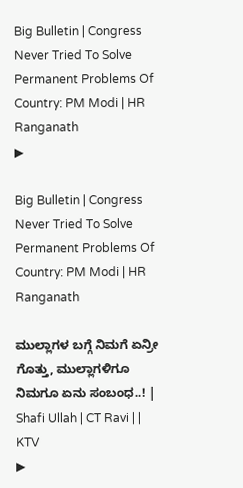Big Bulletin | Congress Never Tried To Solve Permanent Problems Of Country: PM Modi | HR Ranganath
▶

Big Bulletin | Congress Never Tried To Solve Permanent Problems Of Country: PM Modi | HR Ranganath

ಮುಲ್ಲಾಗಳ ಬಗ್ಗೆ ನಿಮಗೆ ಏನ್ರೀ ಗೊತ್ತು, ಮುಲ್ಲಾಗಳಿಗೂ ನಿಮಗೂ ಏನು ಸಂಬಂಧ..! | Shafi Ullah | CT Ravi | | KTV
▶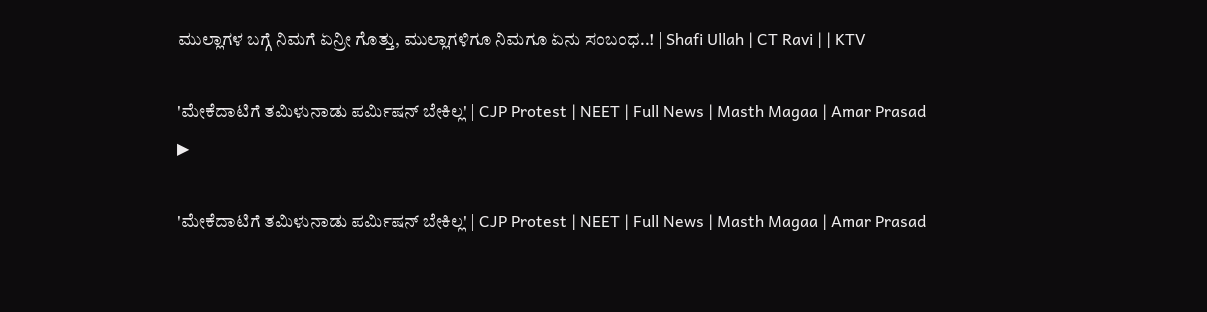ಮುಲ್ಲಾಗಳ ಬಗ್ಗೆ ನಿಮಗೆ ಏನ್ರೀ ಗೊತ್ತು, ಮುಲ್ಲಾಗಳಿಗೂ ನಿಮಗೂ ಏನು ಸಂಬಂಧ..! | Shafi Ullah | CT Ravi | | KTV

'ಮೇಕೆದಾಟಿಗೆ ತಮಿಳುನಾಡು ಪರ್ಮಿಷನ್ ಬೇಕಿಲ್ಲ' | CJP Protest | NEET | Full News | Masth Magaa | Amar Prasad
▶

'ಮೇಕೆದಾಟಿಗೆ ತಮಿಳುನಾಡು ಪರ್ಮಿಷನ್ ಬೇಕಿಲ್ಲ' | CJP Protest | NEET | Full News | Masth Magaa | Amar Prasad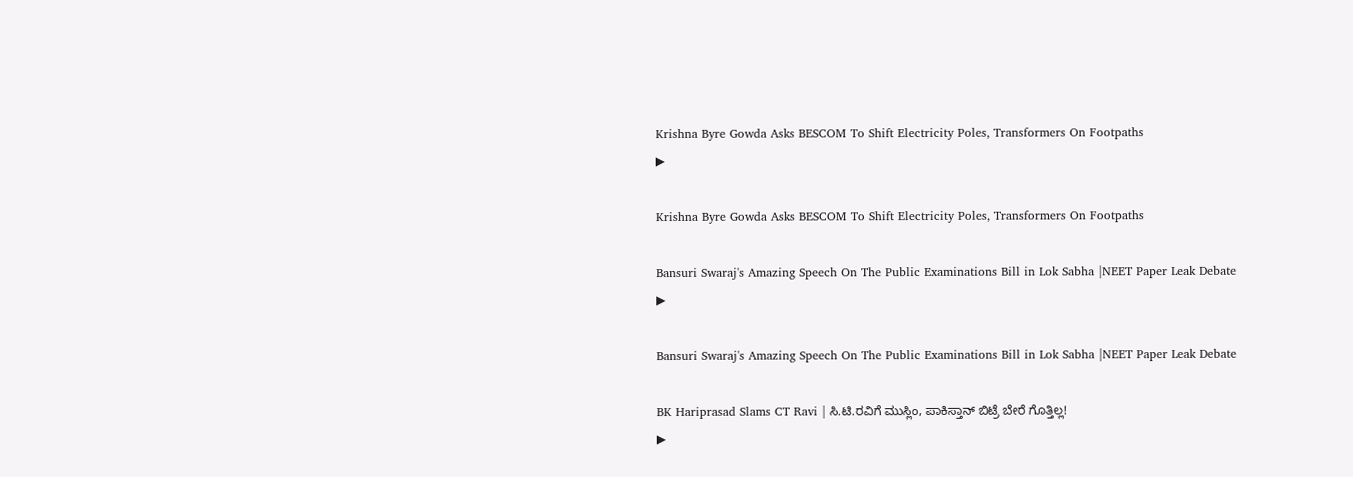Krishna Byre Gowda Asks BESCOM To Shift Electricity Poles, Transformers On Footpaths
▶

Krishna Byre Gowda Asks BESCOM To Shift Electricity Poles, Transformers On Footpaths

Bansuri Swaraj's Amazing Speech On The Public Examinations Bill in Lok Sabha |NEET Paper Leak Debate
▶

Bansuri Swaraj's Amazing Speech On The Public Examinations Bill in Lok Sabha |NEET Paper Leak Debate

BK Hariprasad Slams CT Ravi | ಸಿ.ಟಿ.ರವಿಗೆ ಮುಸ್ಲಿಂ, ಪಾಕಿಸ್ತಾನ್ ಬಿಟ್ರೆ ಬೇರೆ ಗೊತ್ತಿಲ್ಲ!
▶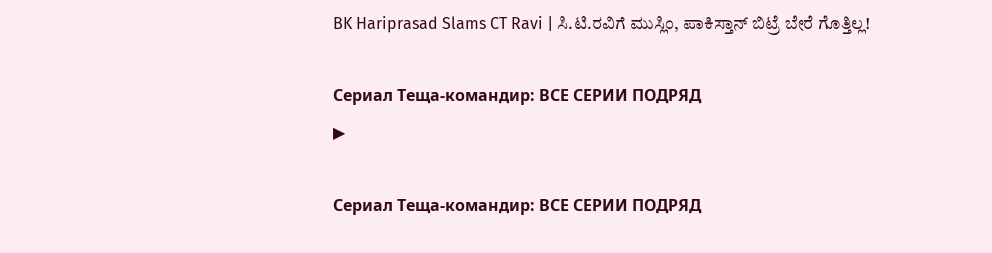BK Hariprasad Slams CT Ravi | ಸಿ.ಟಿ.ರವಿಗೆ ಮುಸ್ಲಿಂ, ಪಾಕಿಸ್ತಾನ್ ಬಿಟ್ರೆ ಬೇರೆ ಗೊತ್ತಿಲ್ಲ!

Сериал Теща-командир: ВСЕ СЕРИИ ПОДРЯД
▶

Сериал Теща-командир: ВСЕ СЕРИИ ПОДРЯД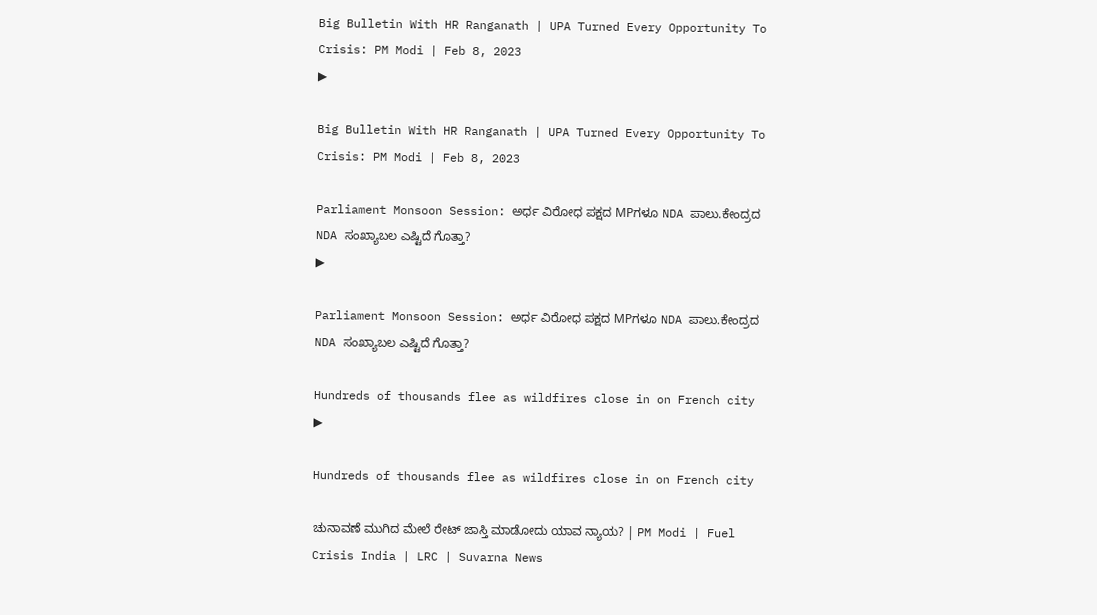Big Bulletin With HR Ranganath | UPA Turned Every Opportunity To Crisis: PM Modi | Feb 8, 2023
▶

Big Bulletin With HR Ranganath | UPA Turned Every Opportunity To Crisis: PM Modi | Feb 8, 2023

Parliament Monsoon Session: ಅರ್ಧ ವಿರೋಧ ಪಕ್ಷದ MPಗಳೂ NDA ಪಾಲು.ಕೇಂದ್ರದ NDA ಸಂಖ್ಯಾಬಲ ಎಷ್ಟಿದೆ ಗೊತ್ತಾ?
▶

Parliament Monsoon Session: ಅರ್ಧ ವಿರೋಧ ಪಕ್ಷದ MPಗಳೂ NDA ಪಾಲು.ಕೇಂದ್ರದ NDA ಸಂಖ್ಯಾಬಲ ಎಷ್ಟಿದೆ ಗೊತ್ತಾ?

Hundreds of thousands flee as wildfires close in on French city
▶

Hundreds of thousands flee as wildfires close in on French city

ಚುನಾವಣೆ ಮುಗಿದ ಮೇಲೆ ರೇಟ್ ಜಾಸ್ತಿ ಮಾಡೋದು ಯಾವ ನ್ಯಾಯ? | PM Modi | Fuel Crisis India | LRC | Suvarna News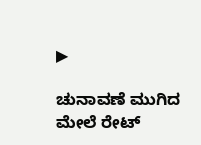▶

ಚುನಾವಣೆ ಮುಗಿದ ಮೇಲೆ ರೇಟ್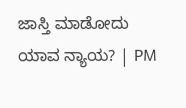ಜಾಸ್ತಿ ಮಾಡೋದು ಯಾವ ನ್ಯಾಯ? | PM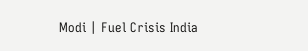Modi | Fuel Crisis India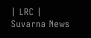| LRC | Suvarna News